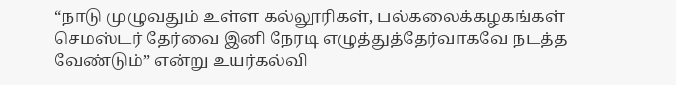“நாடு முழுவதும் உள்ள கல்லூரிகள், பல்கலைக்கழகங்கள் செமஸ்டர் தேர்வை இனி நேரடி எழுத்துத்தேர்வாகவே நடத்த வேண்டும்” என்று உயர்கல்வி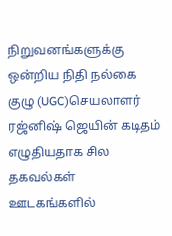நிறுவனங்களுக்கு ஒன்றிய நிதி நல்கை குழு (UGC)செயலாளர் ரஜ்னிஷ் ஜெயின் கடிதம் எழுதியதாக சில தகவல்கள் ஊடகங்களில்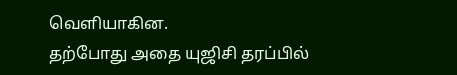வெளியாகின.
தற்போது அதை யுஜிசி தரப்பில்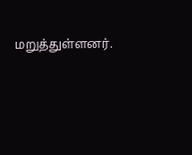மறுத்துள்ளனர்.